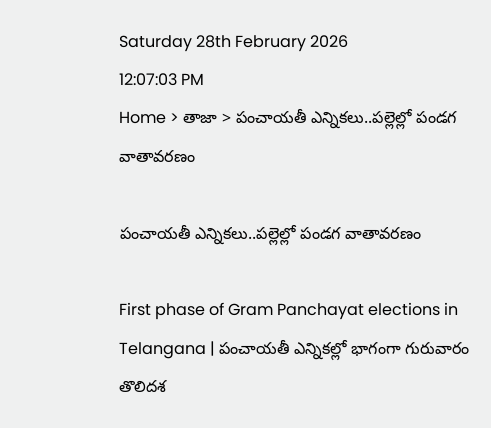Saturday 28th February 2026
12:07:03 PM
Home > తాజా > పంచాయతీ ఎన్నికలు..పల్లెల్లో పండగ వాతావరణం

పంచాయతీ ఎన్నికలు..పల్లెల్లో పండగ వాతావరణం

First phase of Gram Panchayat elections in Telangana | పంచాయతీ ఎన్నికల్లో భాగంగా గురువారం తొలిదశ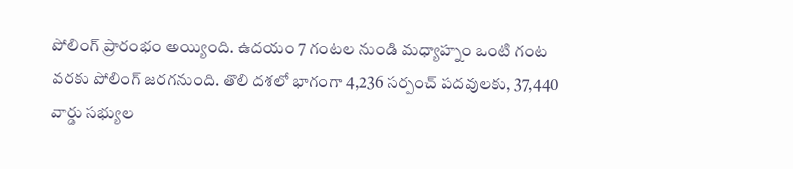పోలింగ్ ప్రారంభం అయ్యింది. ఉదయం 7 గంటల నుండి మధ్యాహ్నం ఒంటి గంట వరకు పోలింగ్ జరగనుంది. తొలి దశలో భాగంగా 4,236 సర్పంచ్ పదవులకు, 37,440 వార్డు సభ్యుల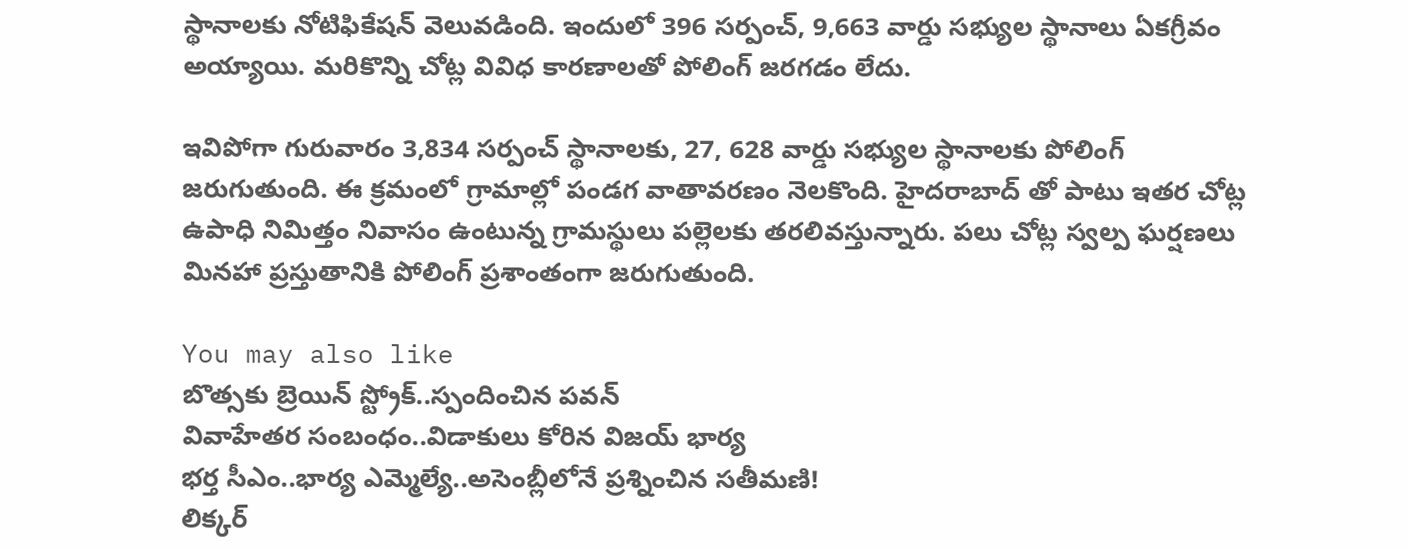స్థానాలకు నోటిఫికేషన్ వెలువడింది. ఇందులో 396 సర్పంచ్, 9,663 వార్డు సభ్యుల స్థానాలు ఏకగ్రీవం అయ్యాయి. మరికొన్ని చోట్ల వివిధ కారణాలతో పోలింగ్ జరగడం లేదు.

ఇవిపోగా గురువారం 3,834 సర్పంచ్ స్థానాలకు, 27, 628 వార్డు సభ్యుల స్థానాలకు పోలింగ్ జరుగుతుంది. ఈ క్రమంలో గ్రామాల్లో పండగ వాతావరణం నెలకొంది. హైదరాబాద్ తో పాటు ఇతర చోట్ల ఉపాధి నిమిత్తం నివాసం ఉంటున్న గ్రామస్థులు పల్లెలకు తరలివస్తున్నారు. పలు చోట్ల స్వల్ప ఘర్షణలు మినహా ప్రస్తుతానికి పోలింగ్ ప్రశాంతంగా జరుగుతుంది.

You may also like
బొత్సకు బ్రెయిన్ స్ట్రోక్..స్పందించిన పవన్
వివాహేతర సంబంధం..విడాకులు కోరిన విజయ్ భార్య
భర్త సీఎం..భార్య ఎమ్మెల్యే..అసెంబ్లీలోనే ప్రశ్నించిన సతీమణి!
లిక్కర్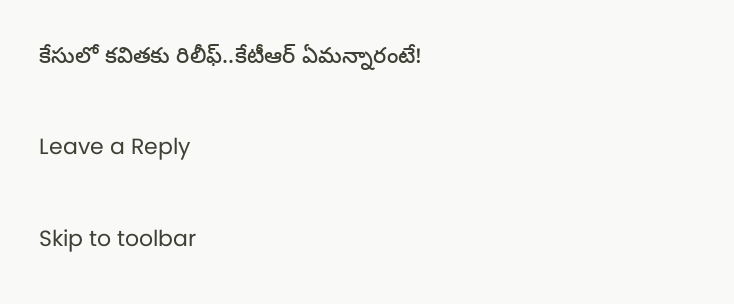కేసులో కవితకు రిలీఫ్..కేటీఆర్ ఏమన్నారంటే!

Leave a Reply

Skip to toolbar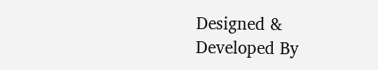Designed & Developed By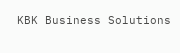KBK Business Solutions